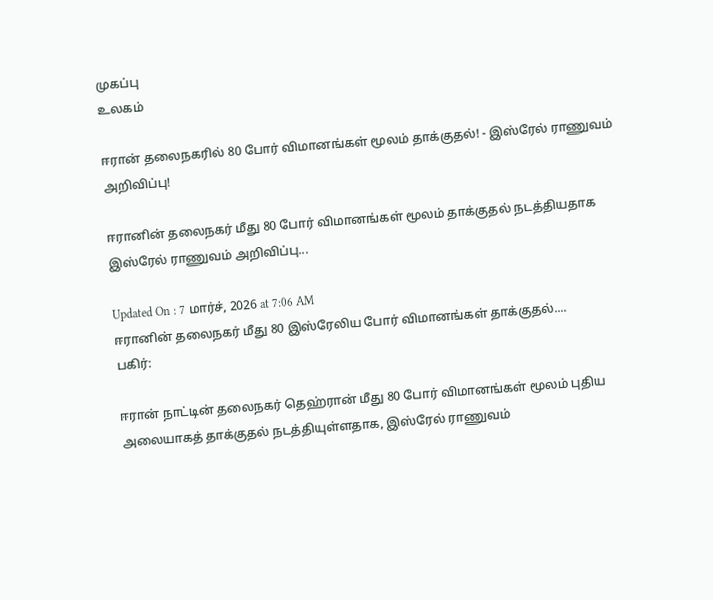முகப்பு
உலகம்

ஈரான் தலைநகரில் 80 போர் விமானங்கள் மூலம் தாக்குதல்! - இஸ்ரேல் ராணுவம் அறிவிப்பு!

ஈரானின் தலைநகர் மீது 80 போர் விமானங்கள் மூலம் தாக்குதல் நடத்தியதாக இஸ்ரேல் ராணுவம் அறிவிப்பு...

Updated On : 7 மார்ச், 2026 at 7:06 AM
ஈரானின் தலைநகர் மீது 80 இஸ்ரேலிய போர் விமானங்கள் தாக்குதல்....
பகிர்:

ஈரான் நாட்டின் தலைநகர் தெஹ்ரான் மீது 80 போர் விமானங்கள் மூலம் புதிய அலையாகத் தாக்குதல் நடத்தியுள்ளதாக, இஸ்ரேல் ராணுவம்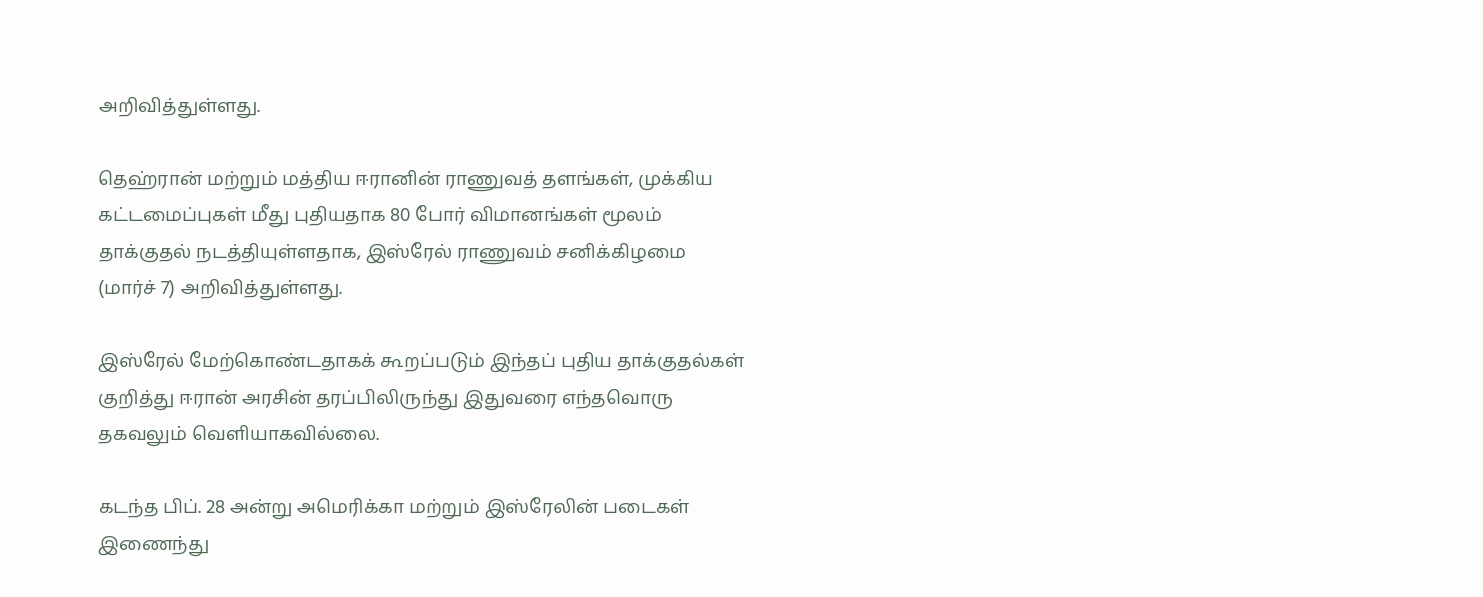அறிவித்துள்ளது.

தெஹ்ரான் மற்றும் மத்திய ஈரானின் ராணுவத் தளங்கள், முக்கிய கட்டமைப்புகள் மீது புதியதாக 80 போர் விமானங்கள் மூலம் தாக்குதல் நடத்தியுள்ளதாக, இஸ்ரேல் ராணுவம் சனிக்கிழமை (மார்ச் 7) அறிவித்துள்ளது.

இஸ்ரேல் மேற்கொண்டதாகக் கூறப்படும் இந்தப் புதிய தாக்குதல்கள் குறித்து ஈரான் அரசின் தரப்பிலிருந்து இதுவரை எந்தவொரு தகவலும் வெளியாகவில்லை.

கடந்த பிப். 28 அன்று அமெரிக்கா மற்றும் இஸ்ரேலின் படைகள் இணைந்து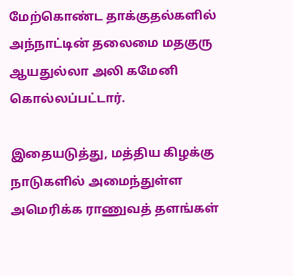மேற்கொண்ட தாக்குதல்களில் அந்நாட்டின் தலைமை மதகுரு ஆயதுல்லா அலி கமேனி கொல்லப்பட்டார்.

இதையடுத்து, மத்திய கிழக்கு நாடுகளில் அமைந்துள்ள அமெரிக்க ராணுவத் தளங்கள்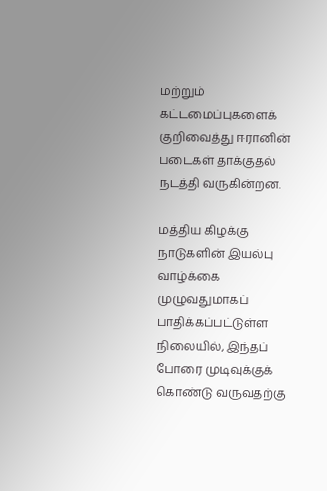மற்றும் கட்டமைப்புகளைக் குறிவைத்து ஈரானின் படைகள் தாக்குதல் நடத்தி வருகின்றன.

மத்திய கிழக்கு நாடுகளின் இயல்பு வாழ்க்கை முழுவதுமாகப் பாதிக்கப்பட்டுள்ள நிலையில், இந்தப் போரை முடிவுக்குக் கொண்டு வருவதற்கு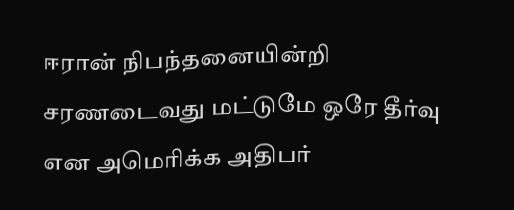ஈரான் நிபந்தனையின்றி சரணடைவது மட்டுமே ஒரே தீர்வு என அமெரிக்க அதிபர்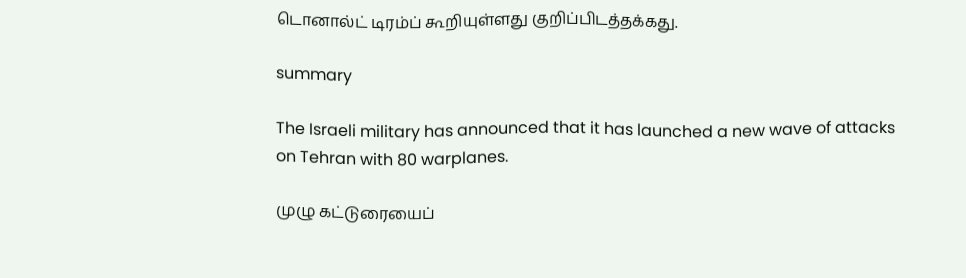டொனால்ட் டிரம்ப் கூறியுள்ளது குறிப்பிடத்தக்கது.

summary

The Israeli military has announced that it has launched a new wave of attacks on Tehran with 80 warplanes.

முழு கட்டுரையைப்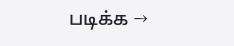படிக்க →